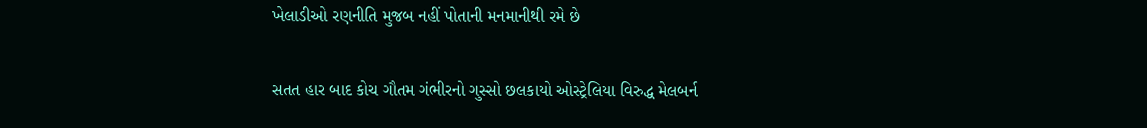ખેલાડીઓ રણનીતિ મુજબ નહીં પોતાની મનમાનીથી રમે છે

સતત હાર બાદ કોચ ગૌતમ ગંભીરનો ગુસ્સો છલકાયો ઓસ્ટ્રેલિયા વિરુદ્ધ મેલબર્ન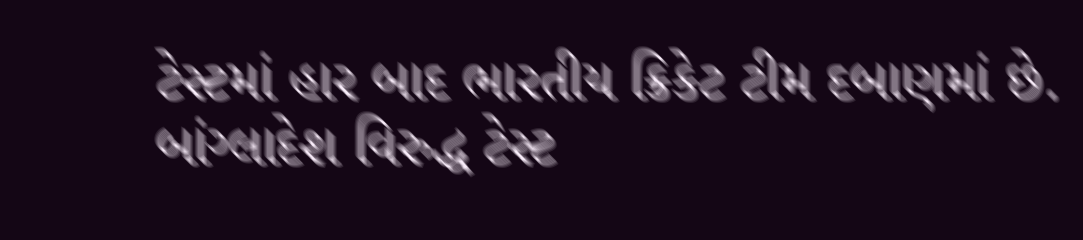ટેસ્ટમાં હાર બાદ ભારતીય ક્રિકેટ ટીમ દબાણમાં છે. બાંગ્લાદેશ વિરુદ્ધ ટેસ્ટ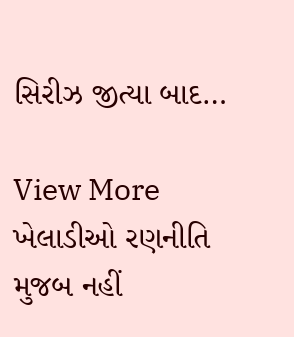સિરીઝ જીત્યા બાદ…

View More ખેલાડીઓ રણનીતિ મુજબ નહીં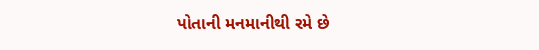પોતાની મનમાનીથી રમે છે